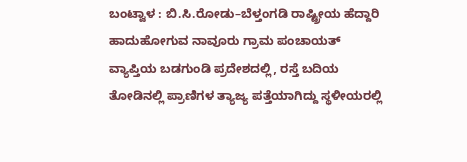ಬಂಟ್ವಾಳ : ಬಿ.ಸಿ.ರೋಡು–ಬೆಳ್ತಂಗಡಿ ರಾಷ್ಟ್ರೀಯ ಹೆದ್ದಾರಿ ಹಾದುಹೋಗುವ ನಾವೂರು ಗ್ರಾಮ ಪಂಚಾಯತ್ ವ್ಯಾಪ್ತಿಯ ಬಡಗುಂಡಿ ಪ್ರದೇಶದಲ್ಲಿ, ರಸ್ತೆ ಬದಿಯ ತೋಡಿನಲ್ಲಿ ಪ್ರಾಣಿಗಳ ತ್ಯಾಜ್ಯ ಪತ್ತೆಯಾಗಿದ್ದು ಸ್ಥಳೀಯರಲ್ಲಿ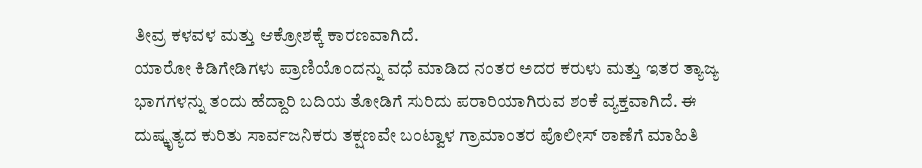ತೀವ್ರ ಕಳವಳ ಮತ್ತು ಆಕ್ರೋಶಕ್ಕೆ ಕಾರಣವಾಗಿದೆ.
ಯಾರೋ ಕಿಡಿಗೇಡಿಗಳು ಪ್ರಾಣಿಯೊಂದನ್ನು ವಧೆ ಮಾಡಿದ ನಂತರ ಅದರ ಕರುಳು ಮತ್ತು ಇತರ ತ್ಯಾಜ್ಯ ಭಾಗಗಳನ್ನು ತಂದು ಹೆದ್ದಾರಿ ಬದಿಯ ತೋಡಿಗೆ ಸುರಿದು ಪರಾರಿಯಾಗಿರುವ ಶಂಕೆ ವ್ಯಕ್ತವಾಗಿದೆ. ಈ ದುಷ್ಕೃತ್ಯದ ಕುರಿತು ಸಾರ್ವಜನಿಕರು ತಕ್ಷಣವೇ ಬಂಟ್ವಾಳ ಗ್ರಾಮಾಂತರ ಪೊಲೀಸ್ ಠಾಣೆಗೆ ಮಾಹಿತಿ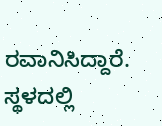ರವಾನಿಸಿದ್ದಾರೆ.
ಸ್ಥಳದಲ್ಲಿ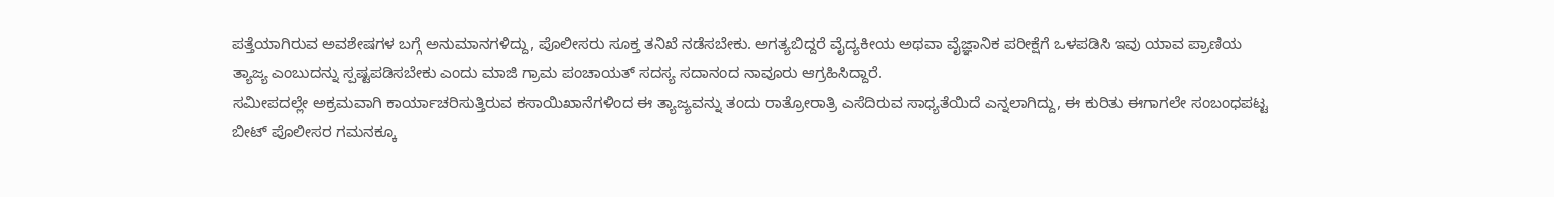ಪತ್ತೆಯಾಗಿರುವ ಅವಶೇಷಗಳ ಬಗ್ಗೆ ಅನುಮಾನಗಳಿದ್ದು, ಪೊಲೀಸರು ಸೂಕ್ತ ತನಿಖೆ ನಡೆಸಬೇಕು. ಅಗತ್ಯಬಿದ್ದರೆ ವೈದ್ಯಕೀಯ ಅಥವಾ ವೈಜ್ಞಾನಿಕ ಪರೀಕ್ಷೆಗೆ ಒಳಪಡಿಸಿ ಇವು ಯಾವ ಪ್ರಾಣಿಯ ತ್ಯಾಜ್ಯ ಎಂಬುದನ್ನು ಸ್ಪಷ್ಟಪಡಿಸಬೇಕು ಎಂದು ಮಾಜಿ ಗ್ರಾಮ ಪಂಚಾಯತ್ ಸದಸ್ಯ ಸದಾನಂದ ನಾವೂರು ಆಗ್ರಹಿಸಿದ್ದಾರೆ.
ಸಮೀಪದಲ್ಲೇ ಅಕ್ರಮವಾಗಿ ಕಾರ್ಯಾಚರಿಸುತ್ತಿರುವ ಕಸಾಯಿಖಾನೆಗಳಿಂದ ಈ ತ್ಯಾಜ್ಯವನ್ನು ತಂದು ರಾತ್ರೋರಾತ್ರಿ ಎಸೆದಿರುವ ಸಾಧ್ಯತೆಯಿದೆ ಎನ್ನಲಾಗಿದ್ದು, ಈ ಕುರಿತು ಈಗಾಗಲೇ ಸಂಬಂಧಪಟ್ಟ ಬೀಟ್ ಪೊಲೀಸರ ಗಮನಕ್ಕೂ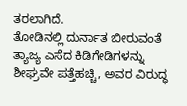ತರಲಾಗಿದೆ.
ತೋಡಿನಲ್ಲಿ ದುರ್ನಾತ ಬೀರುವಂತೆ ತ್ಯಾಜ್ಯ ಎಸೆದ ಕಿಡಿಗೇಡಿಗಳನ್ನು ಶೀಘ್ರವೇ ಪತ್ತೆಹಚ್ಚಿ, ಅವರ ವಿರುದ್ಧ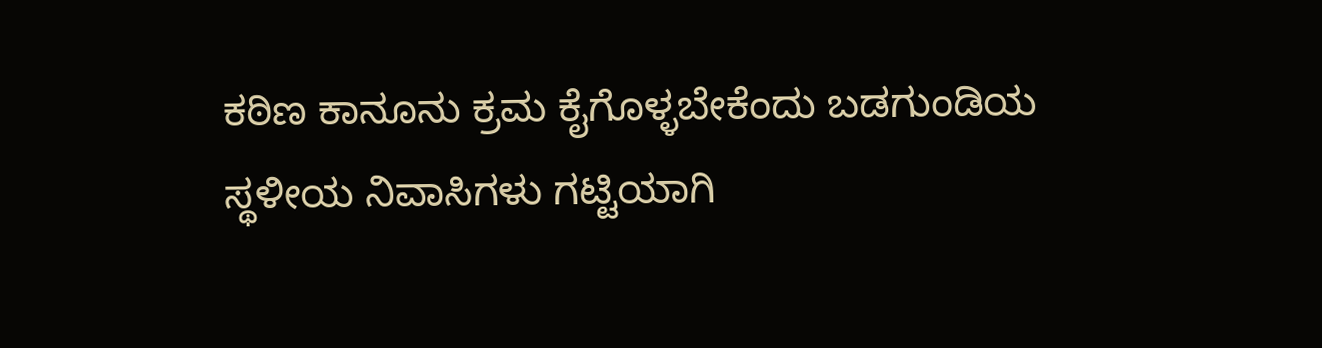ಕಠಿಣ ಕಾನೂನು ಕ್ರಮ ಕೈಗೊಳ್ಳಬೇಕೆಂದು ಬಡಗುಂಡಿಯ ಸ್ಥಳೀಯ ನಿವಾಸಿಗಳು ಗಟ್ಟಿಯಾಗಿ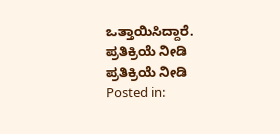ಒತ್ತಾಯಿಸಿದ್ದಾರೆ.
ಪ್ರತಿಕ್ರಿಯೆ ನೀಡಿ
ಪ್ರತಿಕ್ರಿಯೆ ನೀಡಿ
Posted in: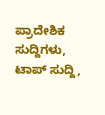ಪ್ರಾದೇಶಿಕ ಸುದ್ದಿಗಳು, ಟಾಪ್ ಸುದ್ದಿ,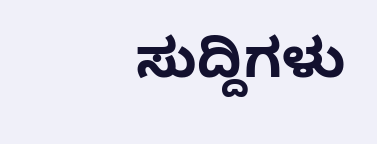ಸುದ್ದಿಗಳು